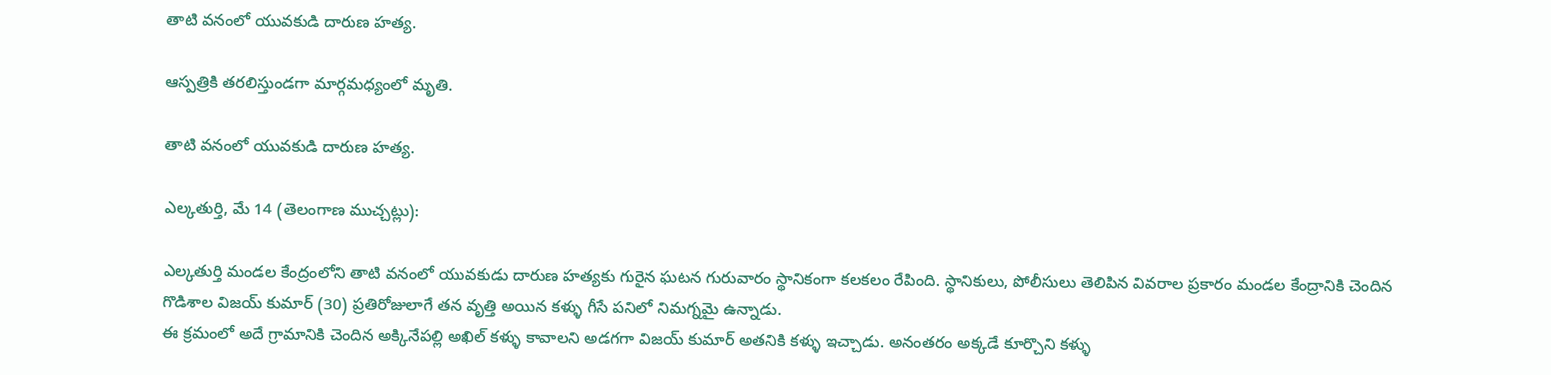తాటి వనంలో యువకుడి దారుణ హత్య.

ఆస్పత్రికి తరలిస్తుండగా మార్గమధ్యంలో మృతి.

తాటి వనంలో యువకుడి దారుణ హత్య.

ఎల్కతుర్తి, మే 14 (తెలంగాణ ముచ్చట్లు):

ఎల్కతుర్తి మండల కేంద్రంలోని తాటి వనంలో యువకుడు దారుణ హత్యకు గురైన ఘటన గురువారం స్థానికంగా కలకలం రేపింది. స్థానికులు, పోలీసులు తెలిపిన వివరాల ప్రకారం మండల కేంద్రానికి చెందిన గొడిశాల విజయ్ కుమార్ (30) ప్రతిరోజులాగే తన వృత్తి అయిన కళ్ళు గీసే పనిలో నిమగ్నమై ఉన్నాడు.
ఈ క్రమంలో అదే గ్రామానికి చెందిన అక్కినేపల్లి అఖిల్ కళ్ళు కావాలని అడగగా విజయ్ కుమార్ అతనికి కళ్ళు ఇచ్చాడు. అనంతరం అక్కడే కూర్చొని కళ్ళు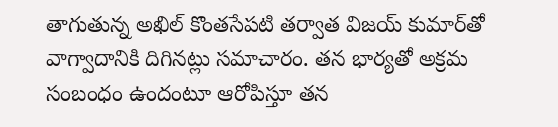తాగుతున్న అఖిల్ కొంతసేపటి తర్వాత విజయ్ కుమార్‌తో వాగ్వాదానికి దిగినట్లు సమాచారం. తన భార్యతో అక్రమ సంబంధం ఉందంటూ ఆరోపిస్తూ తన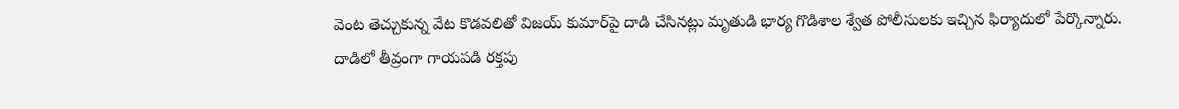వెంట తెచ్చుకున్న వేట కొడవలితో విజయ్ కుమార్‌పై దాడి చేసినట్లు మృతుడి భార్య గొడిశాల శ్వేత పోలీసులకు ఇచ్చిన ఫిర్యాదులో పేర్కొన్నారు.
దాడిలో తీవ్రంగా గాయపడి రక్తపు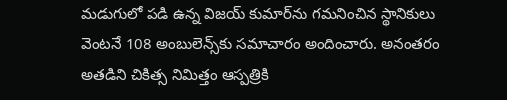మడుగులో పడి ఉన్న విజయ్ కుమార్‌ను గమనించిన స్థానికులు వెంటనే 108 అంబులెన్స్‌కు సమాచారం అందించారు. అనంతరం అతడిని చికిత్స నిమిత్తం ఆస్పత్రికి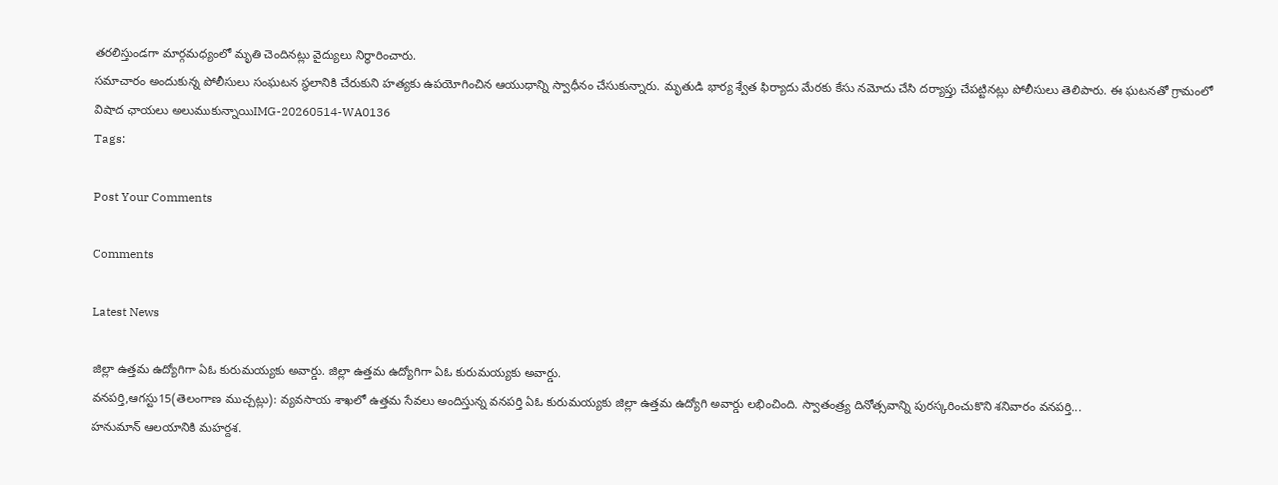తరలిస్తుండగా మార్గమధ్యంలో మృతి చెందినట్లు వైద్యులు నిర్ధారించారు.
సమాచారం అందుకున్న పోలీసులు సంఘటన స్థలానికి చేరుకుని హత్యకు ఉపయోగించిన ఆయుధాన్ని స్వాధీనం చేసుకున్నారు. మృతుడి భార్య శ్వేత ఫిర్యాదు మేరకు కేసు నమోదు చేసి దర్యాప్తు చేపట్టినట్లు పోలీసులు తెలిపారు. ఈ ఘటనతో గ్రామంలో విషాద ఛాయలు అలుముకున్నాయిIMG-20260514-WA0136
Tags:

Post Your Comments

Comments

Latest News

జిల్లా ఉత్తమ ఉద్యోగిగా ఏఓ కురుమయ్యకు అవార్డు. జిల్లా ఉత్తమ ఉద్యోగిగా ఏఓ కురుమయ్యకు అవార్డు.
వనపర్తి,ఆగస్టు15(తెలంగాణ ముచ్చట్లు): వ్యవసాయ శాఖలో ఉత్తమ సేవలు అందిస్తున్న వనపర్తి ఏఓ కురుమయ్యకు జిల్లా ఉత్తమ ఉద్యోగి అవార్డు లభించింది. స్వాతంత్ర్య దినోత్సవాన్ని పురస్కరించుకొని శనివారం వనపర్తి...
హనుమాన్ ఆలయానికి మహర్దశ.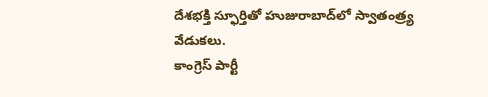దేశభక్తి స్ఫూర్తితో హుజురాబాద్‌లో స్వాతంత్ర్య వేడుకలు.
కాంగ్రెస్ పార్టీ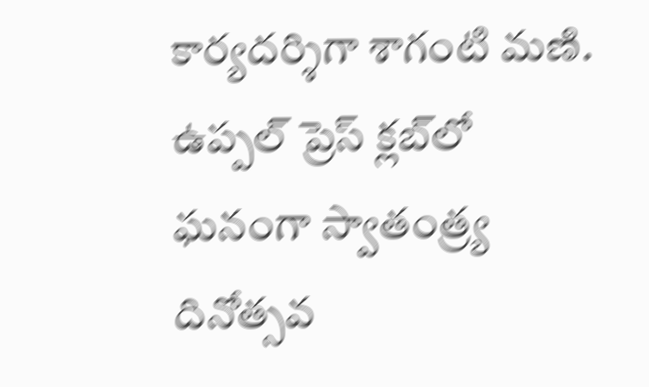కార్యదర్శిగా శాగంటి మణి.
ఉప్పల్ ప్రెస్ క్లబ్‌లో ఘనంగా స్వాతంత్ర్య దినోత్సవ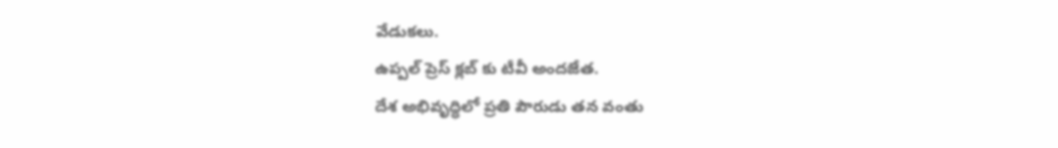వేడుకలు.
ఉప్పల్ ప్రెస్ క్లబ్‌ కు టీవీ అందజేత.
దేశ అభివృద్ధిలో ప్రతి పౌరుడు తన వంతు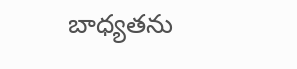బాధ్యతను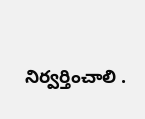నిర్వర్తించాలి .